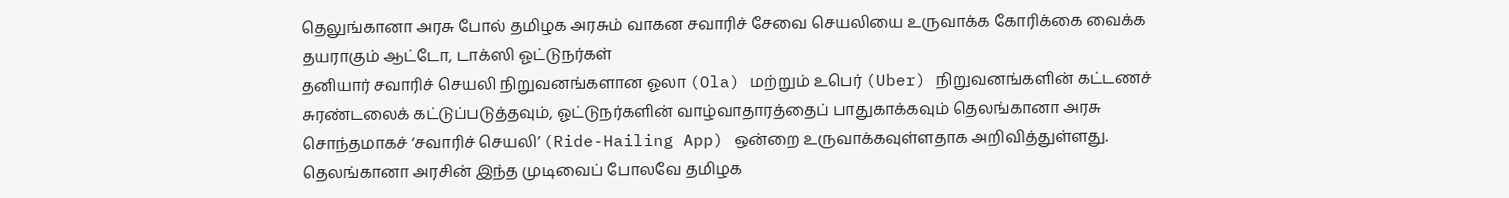தெலுங்கானா அரசு போல் தமிழக அரசும் வாகன சவாரிச் சேவை செயலியை உருவாக்க கோரிக்கை வைக்க தயராகும் ஆட்டோ, டாக்ஸி ஓட்டுநர்கள்
தனியார் சவாரிச் செயலி நிறுவனங்களான ஓலா (Ola) மற்றும் உபெர் (Uber) நிறுவனங்களின் கட்டணச் சுரண்டலைக் கட்டுப்படுத்தவும், ஓட்டுநர்களின் வாழ்வாதாரத்தைப் பாதுகாக்கவும் தெலங்கானா அரசு சொந்தமாகச் ‘சவாரிச் செயலி’ (Ride-Hailing App) ஒன்றை உருவாக்கவுள்ளதாக அறிவித்துள்ளது.
தெலங்கானா அரசின் இந்த முடிவைப் போலவே தமிழக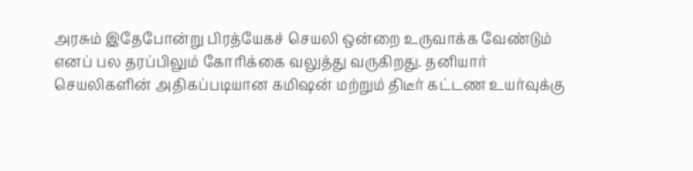அரசும் இதேபோன்று பிரத்யேகச் செயலி ஒன்றை உருவாக்க வேண்டும் எனப் பல தரப்பிலும் கோரிக்கை வலுத்து வருகிறது. தனியார் செயலிகளின் அதிகப்படியான கமிஷன் மற்றும் திடீர் கட்டண உயர்வுக்கு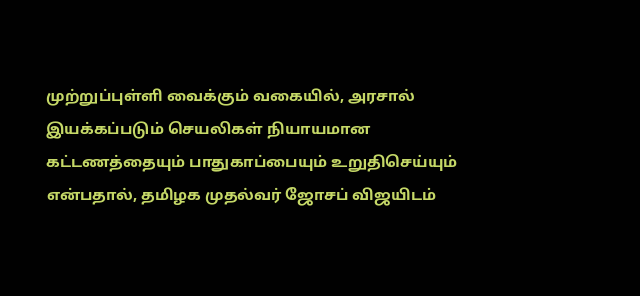முற்றுப்புள்ளி வைக்கும் வகையில், அரசால் இயக்கப்படும் செயலிகள் நியாயமான கட்டணத்தையும் பாதுகாப்பையும் உறுதிசெய்யும் என்பதால், தமிழக முதல்வர் ஜோசப் விஜயிடம்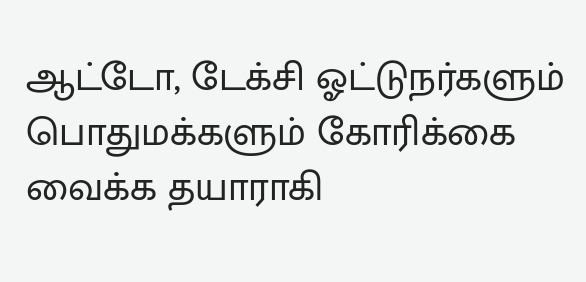ஆட்டோ, டேக்சி ஓட்டுநர்களும் பொதுமக்களும் கோரிக்கை வைக்க தயாராகி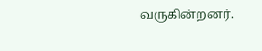வருகின்றனர்.